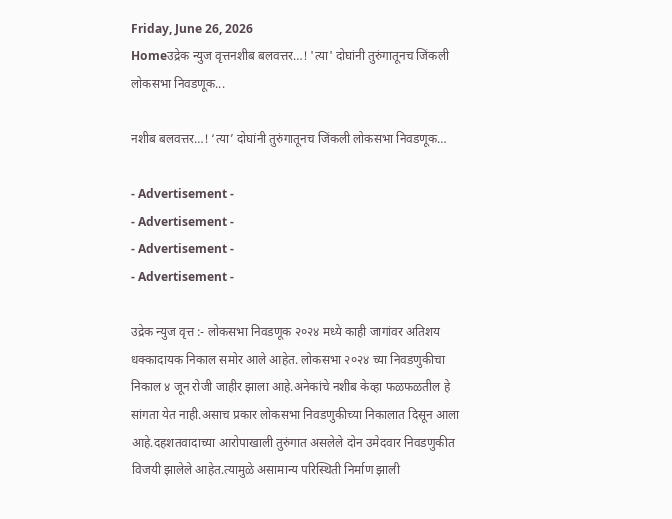Friday, June 26, 2026
Homeउद्रेक न्युज वृत्तनशीब बलवत्तर…! 'त्या' दोघांनी तुरुंगातूनच जिंकली लोकसभा निवडणूक...

नशीब बलवत्तर…! ‘त्या’ दोघांनी तुरुंगातूनच जिंकली लोकसभा निवडणूक…

- Advertisement -
- Advertisement -
- Advertisement -
- Advertisement -

उद्रेक न्युज वृत्त :- लोकसभा निवडणूक २०२४ मध्ये काही जागांवर अतिशय धक्कादायक निकाल समोर आले आहेत. लोकसभा २०२४ च्या निवडणुकीचा निकाल ४ जून रोजी जाहीर झाला आहे.अनेकांचे नशीब केव्हा फळफळतील हे सांगता येत नाही.असाच प्रकार लोकसभा निवडणुकीच्या निकालात दिसून आला आहे.दहशतवादाच्या आरोपाखाली तुरुंगात असलेले दोन उमेदवार निवडणुकीत विजयी झालेले आहेत.त्यामुळे असामान्य परिस्थिती निर्माण झाली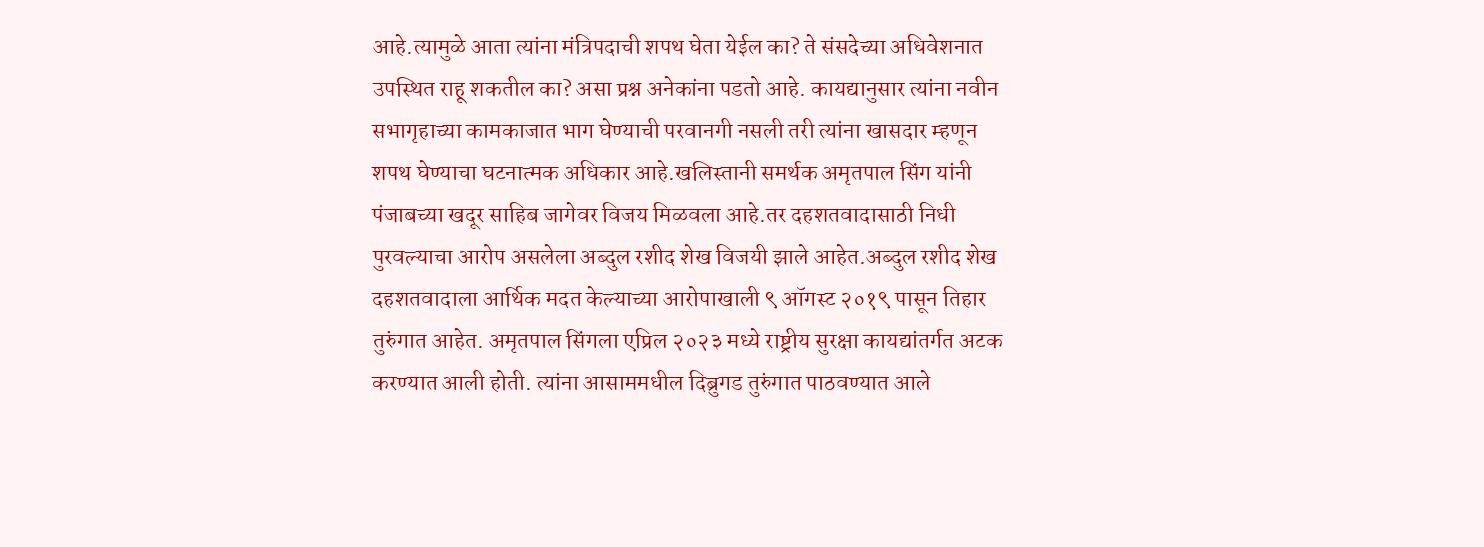आहे.त्यामुळे आता त्यांना मंत्रिपदाची शपथ घेता येईल का? ते संसदेच्या अधिवेशनात उपस्थित राहू शकतील का? असा प्रश्न अनेकांना पडतो आहे. कायद्यानुसार त्यांना नवीन सभागृहाच्या कामकाजात भाग घेण्याची परवानगी नसली तरी त्यांना खासदार म्हणून शपथ घेण्याचा घटनात्मक अधिकार आहे.खलिस्तानी समर्थक अमृतपाल सिंग यांनी पंजाबच्या खदूर साहिब जागेवर विजय मिळवला आहे.तर दहशतवादासाठी निधी पुरवल्याचा आरोप असलेला अब्दुल रशीद शेख विजयी झाले आहेत.अब्दुल रशीद शेख दहशतवादाला आर्थिक मदत केल्याच्या आरोपाखाली ९ ऑगस्ट २०१९ पासून तिहार तुरुंगात आहेत. अमृतपाल सिंगला एप्रिल २०२३ मध्ये राष्ट्रीय सुरक्षा कायद्यांतर्गत अटक करण्यात आली होती. त्यांना आसाममधील दिब्रुगड तुरुंगात पाठवण्यात आले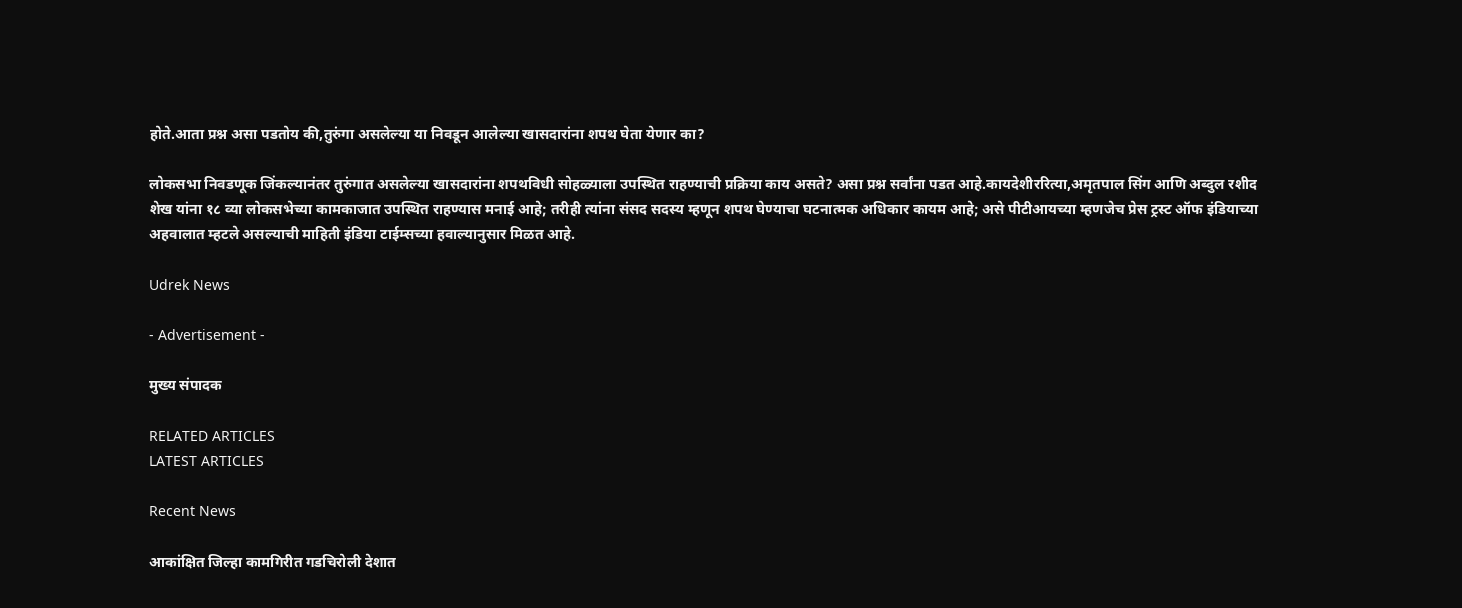होते.आता प्रश्न असा पडतोय की,तुरुंगा असलेल्या या निवडून आलेल्या खासदारांना शपथ घेता येणार का?

लोकसभा निवडणूक जिंकल्यानंतर तुरुंगात असलेल्या खासदारांना शपथविधी सोहळ्याला उपस्थित राहण्याची प्रक्रिया काय असते? असा प्रश्न सर्वांना पडत आहे.कायदेशीररित्या,अमृतपाल सिंग आणि अब्दुल रशीद शेख यांना १८ व्या लोकसभेच्या कामकाजात उपस्थित राहण्यास मनाई आहे; तरीही त्यांना संसद सदस्य म्हणून शपथ घेण्याचा घटनात्मक अधिकार कायम आहे; असे पीटीआयच्या म्हणजेच प्रेस ट्रस्ट ऑफ इंडियाच्या अहवालात म्हटले असल्याची माहिती इंडिया टाईम्सच्या हवाल्यानुसार मिळत आहे.

Udrek News

- Advertisement -

मुख्य संपादक

RELATED ARTICLES
LATEST ARTICLES

Recent News

आकांक्षित जिल्हा कामगिरीत गडचिरोली देशात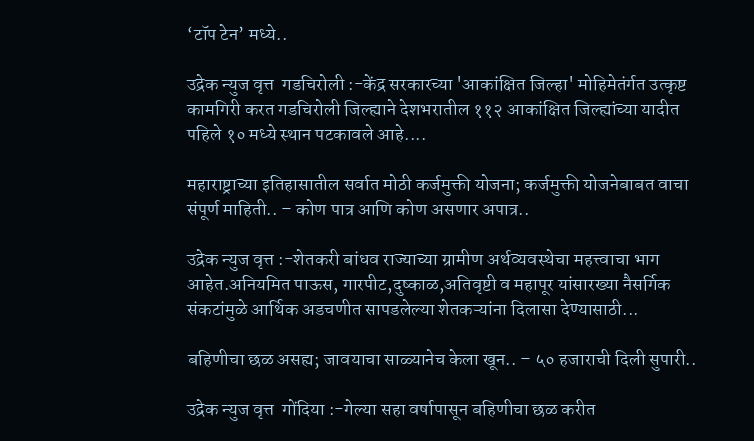‘टॉप टेन’ मध्ये..

उद्रेक न्युज वृत्त  गडचिरोली :-केंद्र सरकारच्या 'आकांक्षित जिल्हा' मोहिमेतंर्गत उत्कृष्ट कामगिरी करत गडचिरोली जिल्ह्याने देशभरातील ११२ आकांक्षित जिल्ह्यांच्या यादीत पहिले १० मध्ये स्थान पटकावले आहे....

महाराष्ट्राच्या इतिहासातील सर्वात मोठी कर्जमुक्ती योजना; कर्जमुक्ती योजनेबाबत वाचा संपूर्ण माहिती.. – कोण पात्र आणि कोण असणार अपात्र..

उद्रेक न्युज वृत्त :-शेतकरी बांधव राज्याच्या ग्रामीण अर्थव्यवस्थेचा महत्त्वाचा भाग आहेत.अनियमित पाऊस, गारपीट,दुष्काळ,अतिवृष्टी व महापूर यांसारख्या नैसर्गिक संकटांमुळे आर्थिक अडचणीत सापडलेल्या शेतकऱ्यांना दिलासा देण्यासाठी...

बहिणीचा छळ असह्य; जावयाचा साळ्यानेच केला खून.. – ५० हजाराची दिली सुपारी..

उद्रेक न्युज वृत्त  गोंदिया :-गेल्या सहा वर्षापासून बहिणीचा छळ करीत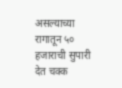असल्याच्या रागातून ५० हजाराची सुपारी देत चक्क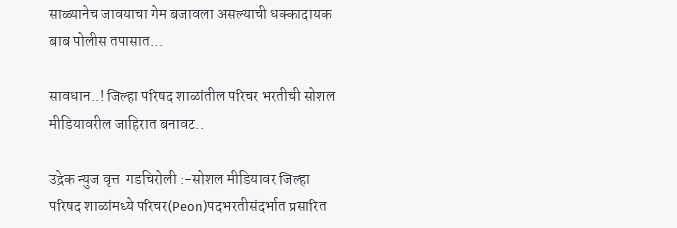साळ्यानेच जावयाचा गेम बजावला असल्याची धक्कादायक बाब पोलीस तपासात...

सावधान..! जिल्हा परिषद शाळांतील परिचर भरतीची सोशल मीडियावरील जाहिरात बनावट..

उद्रेक न्युज वृत्त  गडचिरोली :-सोशल मीडियावर जिल्हा परिषद शाळांमध्ये परिचर(Peon)पदभरतीसंदर्भात प्रसारित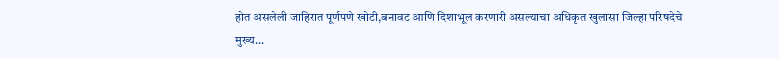होत असलेली जाहिरात पूर्णपणे खोटी,बनावट आणि दिशाभूल करणारी असल्याचा अधिकृत खुलासा जिल्हा परिषदेचे मुख्य...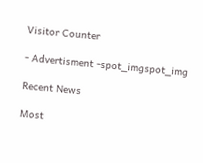Visitor Counter

- Advertisment -spot_imgspot_img

Recent News

Most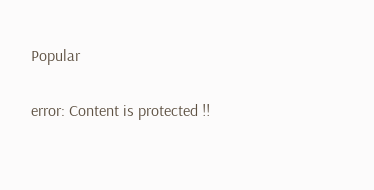Popular

error: Content is protected !!